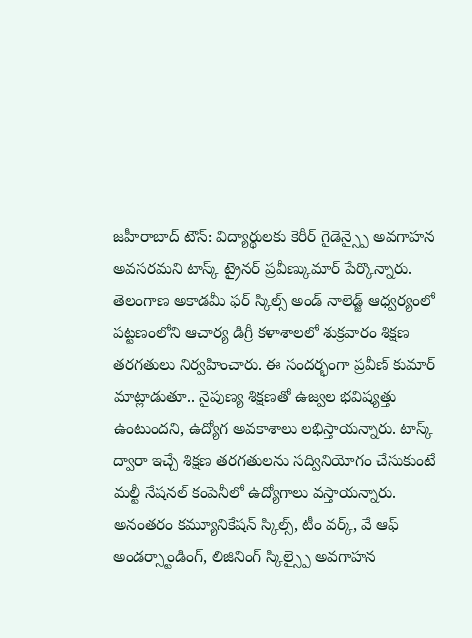జహీరాబాద్ టౌన్: విద్యార్థులకు కెరీర్ గైడెన్స్పై అవగాహన అవసరమని టాస్క్ ట్రైనర్ ప్రవీణ్కుమార్ పేర్కొన్నారు. తెలంగాణ అకాడమీ ఫర్ స్కిల్స్ అండ్ నాలెడ్జ్ ఆధ్వర్యంలో పట్టణంలోని ఆచార్య డిగ్రీ కళాశాలలో శుక్రవారం శిక్షణ తరగతులు నిర్వహించారు. ఈ సందర్భంగా ప్రవీణ్ కుమార్ మాట్లాడుతూ.. నైపుణ్య శిక్షణతో ఉజ్వల భవిష్యత్తు ఉంటుందని, ఉద్యోగ అవకాశాలు లభిస్తాయన్నారు. టాస్క్ ద్వారా ఇచ్చే శిక్షణ తరగతులను సద్వినియోగం చేసుకుంటే మల్టీ నేషనల్ కంపెనీలో ఉద్యోగాలు వస్తాయన్నారు. అనంతరం కమ్యూనికేషన్ స్కిల్స్, టీం వర్క్, వే ఆఫ్ అండర్స్టాండింగ్, లిజినింగ్ స్కిల్స్పై అవగాహన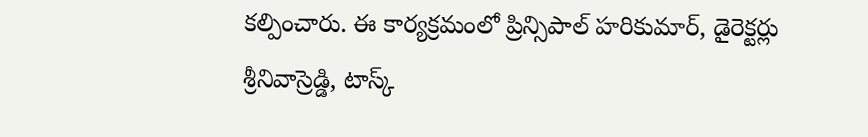కల్పించారు. ఈ కార్యక్రమంలో ప్రిన్సిపాల్ హరికుమార్, డైరెక్టర్లు శ్రీనివాస్రెడ్డి, టాస్క్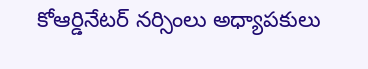కోఆర్డినేటర్ నర్సింలు అధ్యాపకులు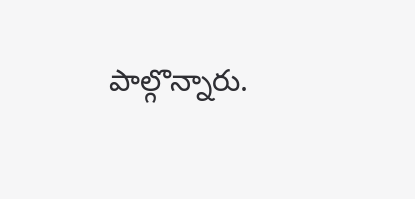పాల్గొన్నారు.